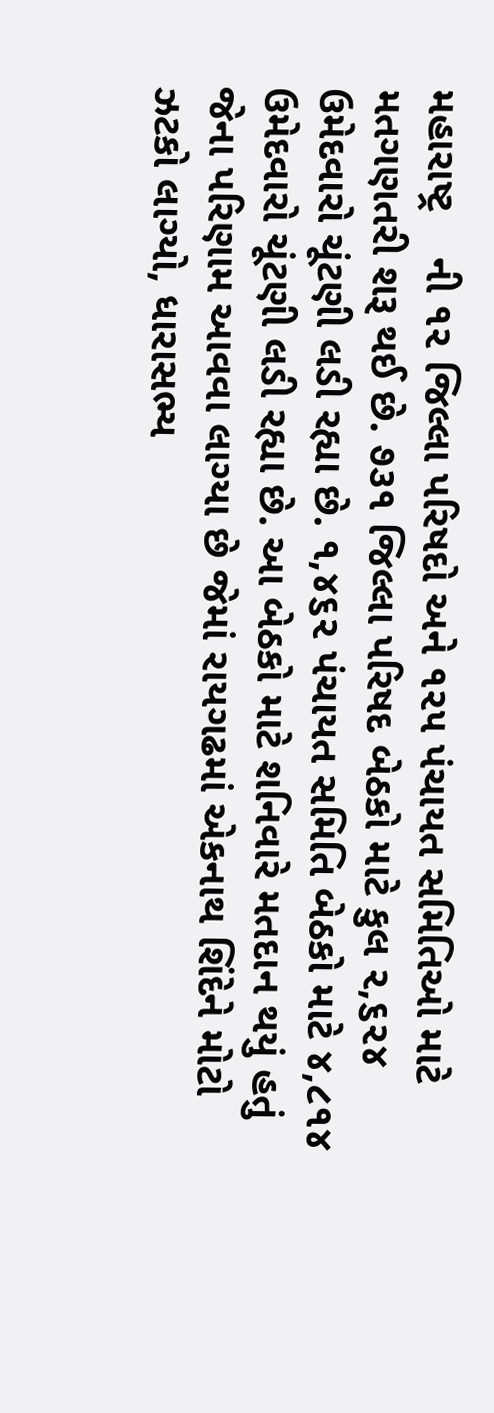મહારાષ્ટ્ર    ની ૧૨ જિલ્લા પરિષદો અને ૧૨૫ પંચાયત સમિતિઓ માટે મતગણતરી શરૂ થઈ છે. ૭૩૧ જિલ્લા પરિષદ બેઠકો માટે કુલ ૨,૬૨૪ ઉમેદવારો ચૂંટણી લડી રહ્યા છે. ૧,૪૬૨ પંચાયત સમિતિ બેઠકો માટે ૪,૮૧૪ ઉમેદવારો ચૂંટણી લડી રહ્યા છે. આ બેઠકો માટે શનિવારે મતદાન થયું હતું જેના પરિણામ આવવા લાગ્યા છે જેમાં રાયગઢમાં એકનાથ શિંદેને મોટો ઝટકો લાગ્યો, ધારાસભ્ય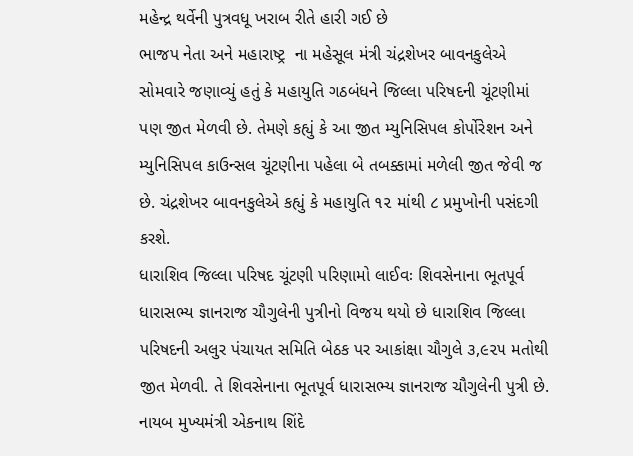મહેન્દ્ર થર્વેની પુત્રવધૂ ખરાબ રીતે હારી ગઈ છે
ભાજપ નેતા અને મહારાષ્ટ્ર  ના મહેસૂલ મંત્રી ચંદ્રશેખર બાવનકુલેએ સોમવારે જણાવ્યું હતું કે મહાયુતિ ગઠબંધને જિલ્લા પરિષદની ચૂંટણીમાં પણ જીત મેળવી છે. તેમણે કહ્યું કે આ જીત મ્યુનિસિપલ કોર્પોરેશન અને મ્યુનિસિપલ કાઉન્સલ ચૂંટણીના પહેલા બે તબક્કામાં મળેલી જીત જેવી જ છે. ચંદ્રશેખર બાવનકુલેએ કહ્યું કે મહાયુતિ ૧૨ માંથી ૮ પ્રમુખોની પસંદગી કરશે.
ધારાશિવ જિલ્લા પરિષદ ચૂંટણી પરિણામો લાઈવઃ શિવસેનાના ભૂતપૂર્વ ધારાસભ્ય જ્ઞાનરાજ ચૌગુલેની પુત્રીનો વિજય થયો છે ધારાશિવ જિલ્લા પરિષદની અલુર પંચાયત સમિતિ બેઠક પર આકાંક્ષા ચૌગુલે ૩,૯૨૫ મતોથી જીત મેળવી. તે શિવસેનાના ભૂતપૂર્વ ધારાસભ્ય જ્ઞાનરાજ ચૌગુલેની પુત્રી છે. નાયબ મુખ્યમંત્રી એકનાથ શિંદે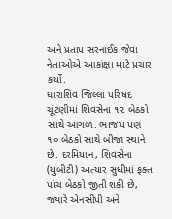અને પ્રતાપ સરનાઈક જેવા નેતાઓએ આકાંક્ષા માટે પ્રચાર કર્યો.
ધારાશિવ જિલ્લા પરિષદ ચૂંટણીમાં શિવસેના ૧૨ બેઠકો સાથે આગળ. ભાજપ પણ ૧૦ બેઠકો સાથે બીજા સ્થાને છે. દરમિયાન, શિવસેના (યુબીટી) અત્યાર સુધીમાં ફક્ત પાંચ બેઠકો જીતી શકી છે, જ્યારે એનસીપી અને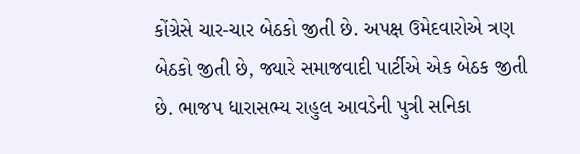કોંગ્રેસે ચાર-ચાર બેઠકો જીતી છે. અપક્ષ ઉમેદવારોએ ત્રણ બેઠકો જીતી છે, જ્યારે સમાજવાદી પાર્ટીએ એક બેઠક જીતી છે. ભાજપ ધારાસભ્ય રાહુલ આવડેની પુત્રી સનિકા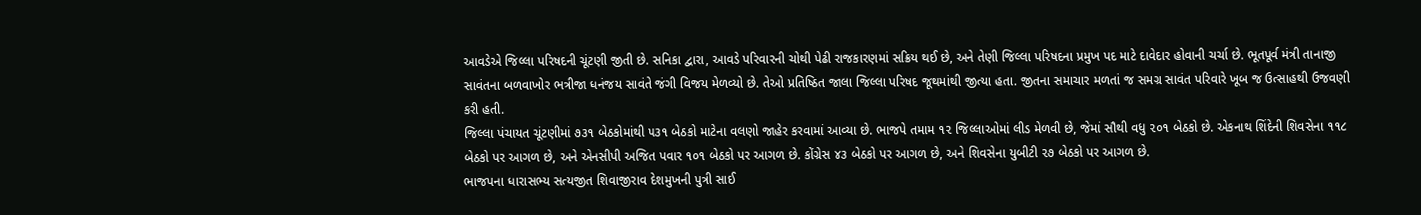આવડેએ જિલ્લા પરિષદની ચૂંટણી જીતી છે. સનિકા દ્વારા, આવડે પરિવારની ચોથી પેઢી રાજકારણમાં સક્રિય થઈ છે, અને તેણી જિલ્લા પરિષદના પ્રમુખ પદ માટે દાવેદાર હોવાની ચર્ચા છે. ભૂતપૂર્વ મંત્રી તાનાજી સાવંતના બળવાખોર ભત્રીજા ધનંજય સાવંતે જંગી વિજય મેળવ્યો છે. તેઓ પ્રતિષ્ઠિત જાલા જિલ્લા પરિષદ જૂથમાંથી જીત્યા હતા. જીતના સમાચાર મળતાં જ સમગ્ર સાવંત પરિવારે ખૂબ જ ઉત્સાહથી ઉજવણી કરી હતી.
જિલ્લા પંચાયત ચૂંટણીમાં ૭૩૧ બેઠકોમાંથી ૫૩૧ બેઠકો માટેના વલણો જાહેર કરવામાં આવ્યા છે. ભાજપે તમામ ૧૨ જિલ્લાઓમાં લીડ મેળવી છે, જેમાં સૌથી વધુ ૨૦૧ બેઠકો છે. એકનાથ શિંદેની શિવસેના ૧૧૮ બેઠકો પર આગળ છે, અને એનસીપી અજિત પવાર ૧૦૧ બેઠકો પર આગળ છે. કોંગ્રેસ ૪૩ બેઠકો પર આગળ છે, અને શિવસેના યુબીટી ૨૭ બેઠકો પર આગળ છે.
ભાજપના ધારાસભ્ય સત્યજીત શિવાજીરાવ દેશમુખની પુત્રી સાઈ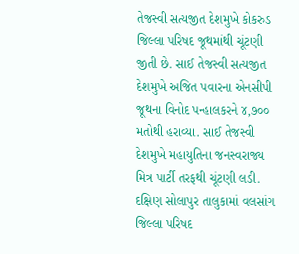તેજસ્વી સત્યજીત દેશમુખે કોકરુડ જિલ્લા પરિષદ જૂથમાંથી ચૂંટણી જીતી છે. સાઈ તેજસ્વી સત્યજીત દેશમુખે અજિત પવારના એનસીપી જૂથના વિનોદ પન્હાલકરને ૪,૭૦૦ મતોથી હરાવ્યા. સાઈ તેજસ્વી દેશમુખે મહાયુતિના જનસ્વરાજ્ય મિત્ર પાર્ટી તરફથી ચૂંટણી લડી.
દક્ષિણ સોલાપુર તાલુકામાં વલસાંગ જિલ્લા પરિષદ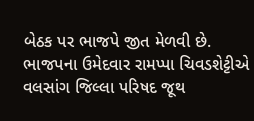બેઠક પર ભાજપે જીત મેળવી છે. ભાજપના ઉમેદવાર રામપ્પા ચિવડશેટ્ટીએ વલસાંગ જિલ્લા પરિષદ જૂથ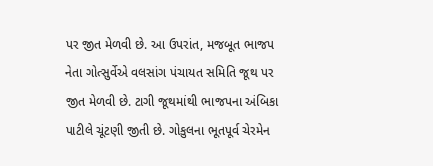પર જીત મેળવી છે. આ ઉપરાંત, મજબૂત ભાજપ નેતા ગોત્સુર્વેએ વલસાંગ પંચાયત સમિતિ જૂથ પર જીત મેળવી છે. ટાગી જૂથમાંથી ભાજપના અંબિકા પાટીલે ચૂંટણી જીતી છે. ગોકુલના ભૂતપૂર્વ ચેરમેન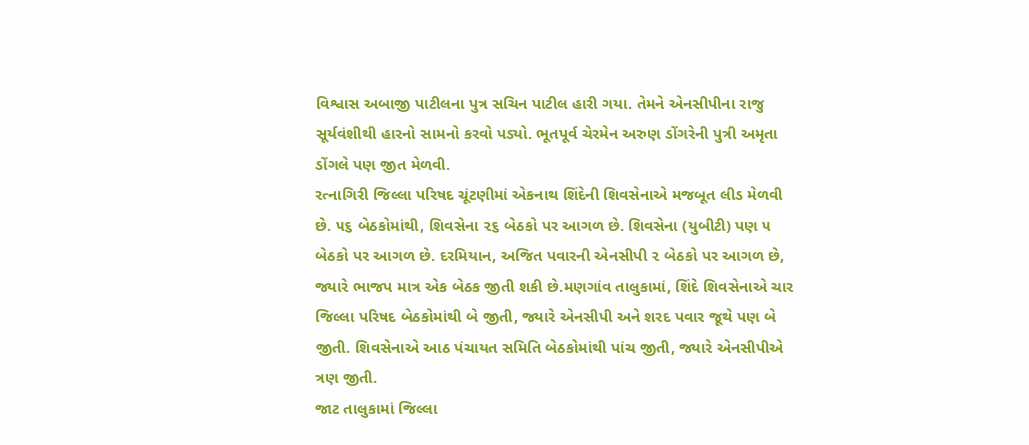વિશ્વાસ અબાજી પાટીલના પુત્ર સચિન પાટીલ હારી ગયા. તેમને એનસીપીના રાજુ સૂર્યવંશીથી હારનો સામનો કરવો પડ્યો. ભૂતપૂર્વ ચેરમેન અરુણ ડોંગરેની પુત્રી અમૃતા ડોંગલે પણ જીત મેળવી.
રત્નાગિરી જિલ્લા પરિષદ ચૂંટણીમાં એકનાથ શિંદેની શિવસેનાએ મજબૂત લીડ મેળવી છે. ૫૬ બેઠકોમાંથી, શિવસેના ૨૬ બેઠકો પર આગળ છે. શિવસેના (યુબીટી) પણ ૫ બેઠકો પર આગળ છે. દરમિયાન, અજિત પવારની એનસીપી ૨ બેઠકો પર આગળ છે, જ્યારે ભાજપ માત્ર એક બેઠક જીતી શકી છે.મણગાંવ તાલુકામાં, શિંદે શિવસેનાએ ચાર જિલ્લા પરિષદ બેઠકોમાંથી બે જીતી, જ્યારે એનસીપી અને શરદ પવાર જૂથે પણ બે જીતી. શિવસેનાએ આઠ પંચાયત સમિતિ બેઠકોમાંથી પાંચ જીતી, જ્યારે એનસીપીએ ત્રણ જીતી.
જાટ તાલુકામાં જિલ્લા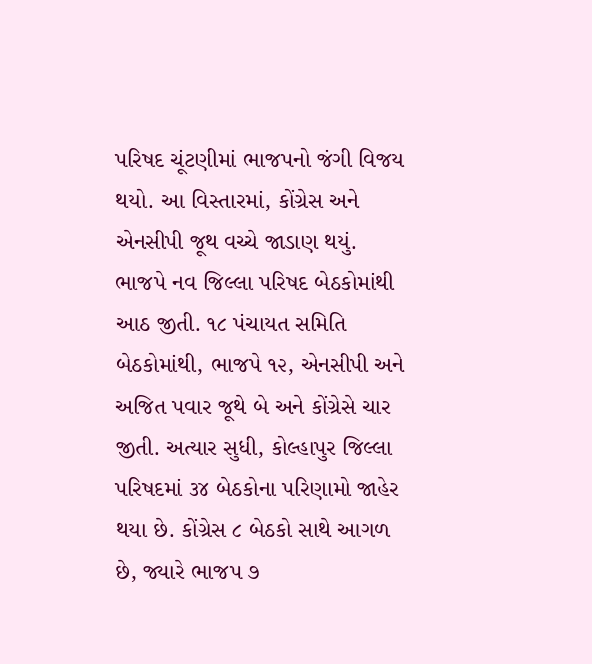પરિષદ ચૂંટણીમાં ભાજપનો જંગી વિજય થયો. આ વિસ્તારમાં, કોંગ્રેસ અને એનસીપી જૂથ વચ્ચે જાડાણ થયું. ભાજપે નવ જિલ્લા પરિષદ બેઠકોમાંથી આઠ જીતી. ૧૮ પંચાયત સમિતિ બેઠકોમાંથી, ભાજપે ૧૨, એનસીપી અને અજિત પવાર જૂથે બે અને કોંગ્રેસે ચાર જીતી. અત્યાર સુધી, કોલ્હાપુર જિલ્લા પરિષદમાં ૩૪ બેઠકોના પરિણામો જાહેર થયા છે. કોંગ્રેસ ૮ બેઠકો સાથે આગળ છે, જ્યારે ભાજપ ૭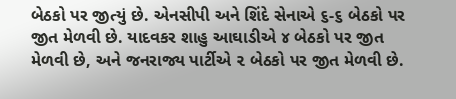બેઠકો પર જીત્યું છે. એનસીપી અને શિંદે સેનાએ ૬-૬ બેઠકો પર જીત મેળવી છે. યાદવકર શાહુ આઘાડીએ ૪ બેઠકો પર જીત મેળવી છે, અને જનરાજ્ય પાર્ટીએ ૨ બેઠકો પર જીત મેળવી છે.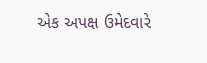એક અપક્ષ ઉમેદવારે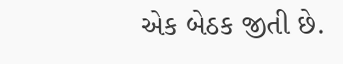એક બેઠક જીતી છે.